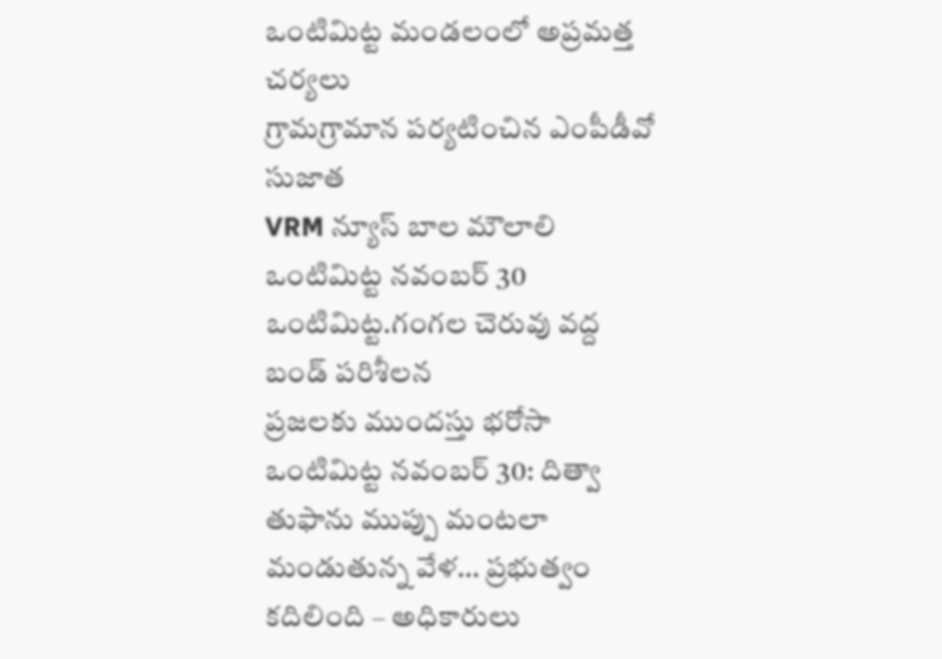ఒంటిమిట్ట మండలంలో అప్రమత్త చర్యలు
గ్రామగ్రామాన పర్యటించిన ఎంపీడీవో సుజాత
VRM న్యూస్ బాల మౌలాలి ఒంటిమిట్ట నవంబర్ 30
ఒంటిమిట్ట.గంగల చెరువు వద్ద బండ్ పరిశీలన
ప్రజలకు ముందస్తు భరోసా
ఒంటిమిట్ట నవంబర్ 30: దిత్వా తుఫాను ముప్పు మంటలా మండుతున్న వేళ… ప్రభుత్వం కదిలింది – అధికారులు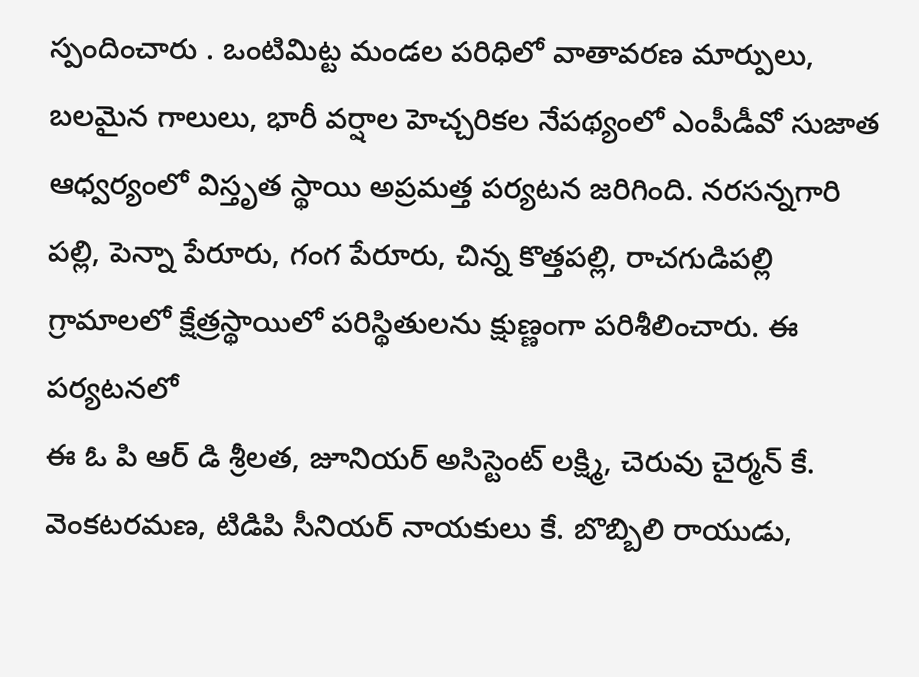స్పందించారు . ఒంటిమిట్ట మండల పరిధిలో వాతావరణ మార్పులు, బలమైన గాలులు, భారీ వర్షాల హెచ్చరికల నేపథ్యంలో ఎంపీడీవో సుజాత ఆధ్వర్యంలో విస్తృత స్థాయి అప్రమత్త పర్యటన జరిగింది. నరసన్నగారి పల్లి, పెన్నా పేరూరు, గంగ పేరూరు, చిన్న కొత్తపల్లి, రాచగుడిపల్లి గ్రామాలలో క్షేత్రస్థాయిలో పరిస్థితులను క్షుణ్ణంగా పరిశీలించారు. ఈ పర్యటనలో
ఈ ఓ పి ఆర్ డి శ్రీలత, జూనియర్ అసిస్టెంట్ లక్ష్మి, చెరువు చైర్మన్ కే. వెంకటరమణ, టిడిపి సీనియర్ నాయకులు కే. బొబ్బిలి రాయుడు,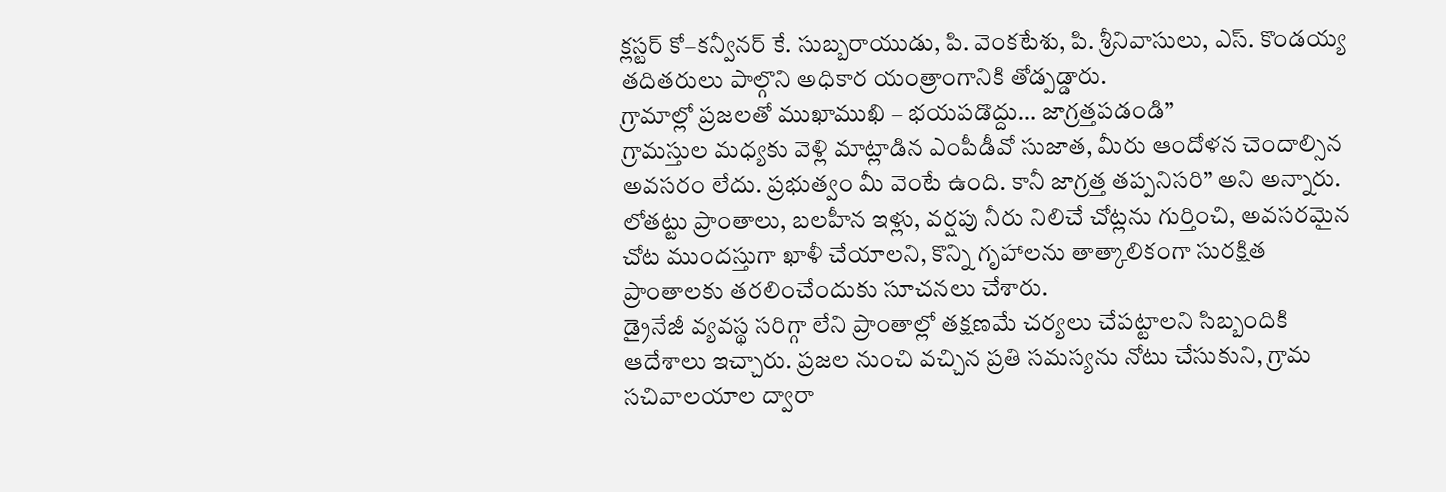క్లస్టర్ కో–కన్వీనర్ కే. సుబ్బరాయుడు, పి. వెంకటేశు, పి. శ్రీనివాసులు, ఎస్. కొండయ్య తదితరులు పాల్గొని అధికార యంత్రాంగానికి తోడ్పడ్డారు.
గ్రామాల్లో ప్రజలతో ముఖాముఖి – భయపడొద్దు… జాగ్రత్తపడండి”
గ్రామస్తుల మధ్యకు వెళ్లి మాట్లాడిన ఎంపీడీవో సుజాత, మీరు ఆందోళన చెందాల్సిన అవసరం లేదు. ప్రభుత్వం మీ వెంటే ఉంది. కానీ జాగ్రత్త తప్పనిసరి” అని అన్నారు.
లోతట్టు ప్రాంతాలు, బలహీన ఇళ్లు, వర్షపు నీరు నిలిచే చోట్లను గుర్తించి, అవసరమైన చోట ముందస్తుగా ఖాళీ చేయాలని, కొన్ని గృహాలను తాత్కాలికంగా సురక్షిత ప్రాంతాలకు తరలించేందుకు సూచనలు చేశారు.
డ్రైనేజీ వ్యవస్థ సరిగ్గా లేని ప్రాంతాల్లో తక్షణమే చర్యలు చేపట్టాలని సిబ్బందికి ఆదేశాలు ఇచ్చారు. ప్రజల నుంచి వచ్చిన ప్రతి సమస్యను నోటు చేసుకుని, గ్రామ సచివాలయాల ద్వారా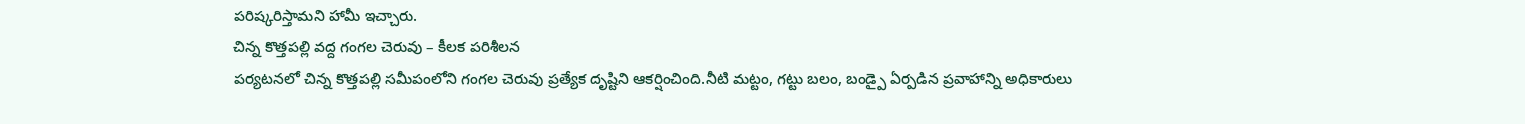పరిష్కరిస్తామని హామీ ఇచ్చారు.
చిన్న కొత్తపల్లి వద్ద గంగల చెరువు – కీలక పరిశీలన
పర్యటనలో చిన్న కొత్తపల్లి సమీపంలోని గంగల చెరువు ప్రత్యేక దృష్టిని ఆకర్షించింది.నీటి మట్టం, గట్టు బలం, బండ్పై ఏర్పడిన ప్రవాహాన్ని అధికారులు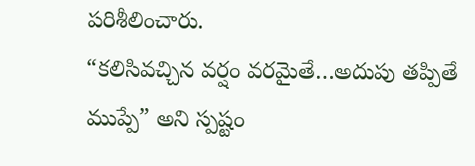పరిశీలించారు.
“కలిసివచ్చిన వర్షం వరమైతే…అదుపు తప్పితే ముప్పే” అని స్పష్టం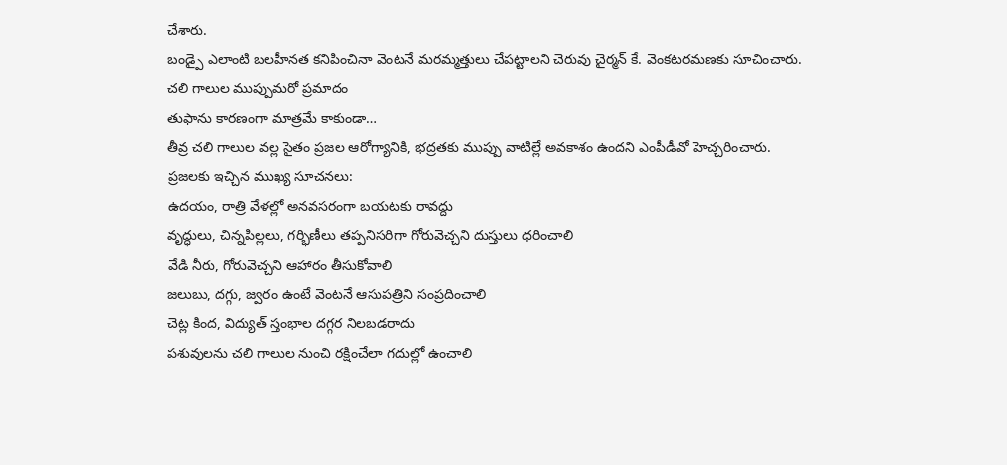చేశారు.
బండ్పై ఎలాంటి బలహీనత కనిపించినా వెంటనే మరమ్మత్తులు చేపట్టాలని చెరువు చైర్మన్ కే. వెంకటరమణకు సూచించారు.
చలి గాలుల ముప్పుమరో ప్రమాదం
తుఫాను కారణంగా మాత్రమే కాకుండా…
తీవ్ర చలి గాలుల వల్ల సైతం ప్రజల ఆరోగ్యానికి, భద్రతకు ముప్పు వాటిల్లే అవకాశం ఉందని ఎంపీడీవో హెచ్చరించారు.
ప్రజలకు ఇచ్చిన ముఖ్య సూచనలు:
ఉదయం, రాత్రి వేళల్లో అనవసరంగా బయటకు రావద్దు
వృద్ధులు, చిన్నపిల్లలు, గర్భిణీలు తప్పనిసరిగా గోరువెచ్చని దుస్తులు ధరించాలి
వేడి నీరు, గోరువెచ్చని ఆహారం తీసుకోవాలి
జలుబు, దగ్గు, జ్వరం ఉంటే వెంటనే ఆసుపత్రిని సంప్రదించాలి
చెట్ల కింద, విద్యుత్ స్తంభాల దగ్గర నిలబడరాదు
పశువులను చలి గాలుల నుంచి రక్షించేలా గదుల్లో ఉంచాలి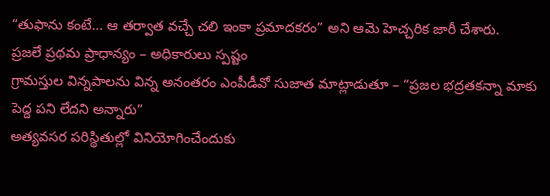“తుఫాను కంటే… ఆ తర్వాత వచ్చే చలి ఇంకా ప్రమాదకరం” అని ఆమె హెచ్చరిక జారీ చేశారు.
ప్రజలే ప్రథమ ప్రాధాన్యం – అధికారులు స్పష్టం
గ్రామస్తుల విన్నపాలను విన్న అనంతరం ఎంపీడీవో సుజాత మాట్లాడుతూ – “ప్రజల భద్రతకన్నా మాకు పెద్ద పని లేదని అన్నారు”
అత్యవసర పరిస్థితుల్లో వినియోగించేందుకు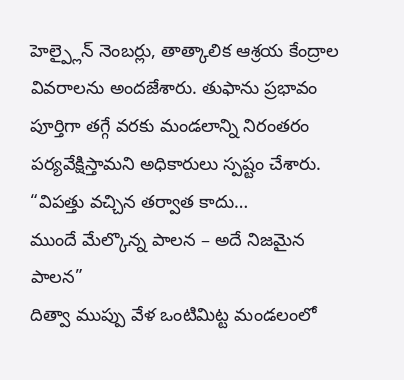హెల్ప్లైన్ నెంబర్లు, తాత్కాలిక ఆశ్రయ కేంద్రాల వివరాలను అందజేశారు. తుఫాను ప్రభావం పూర్తిగా తగ్గే వరకు మండలాన్ని నిరంతరం పర్యవేక్షిస్తామని అధికారులు స్పష్టం చేశారు. “విపత్తు వచ్చిన తర్వాత కాదు…
ముందే మేల్కొన్న పాలన – అదే నిజమైన పాలన”
దిత్వా ముప్పు వేళ ఒంటిమిట్ట మండలంలో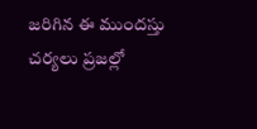జరిగిన ఈ ముందస్తు చర్యలు ప్రజల్లో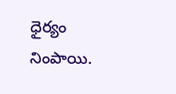ధైర్యం నింపాయి.